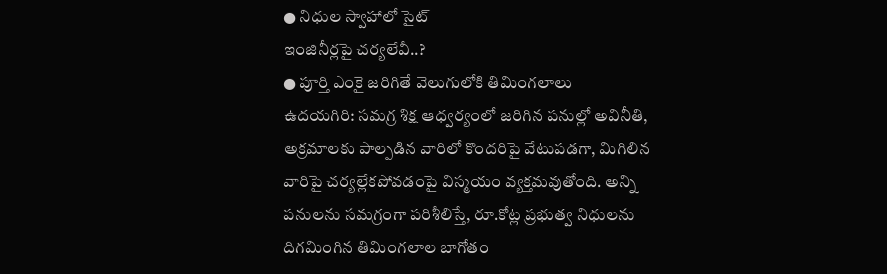● నిధుల స్వాహాలో సైట్
ఇంజినీర్లపై చర్యలేవీ..?
● పూర్తి ఎంకై జరిగితే వెలుగులోకి తిమింగలాలు
ఉదయగిరి: సమగ్ర శిక్ష ఆధ్వర్యంలో జరిగిన పనుల్లో అవినీతి, అక్రమాలకు పాల్పడిన వారిలో కొందరిపై వేటుపడగా, మిగిలిన వారిపై చర్యల్లేకపోవడంపై విస్మయం వ్యక్తమవుతోంది. అన్ని పనులను సమగ్రంగా పరిశీలిస్తే, రూ.కోట్ల ప్రభుత్వ నిధులను దిగమింగిన తిమింగలాల బాగోతం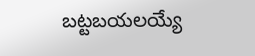బట్టబయలయ్యే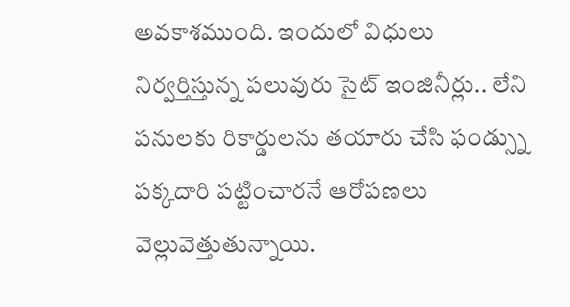అవకాశముంది. ఇందులో విధులు నిర్వర్తిస్తున్న పలువురు సైట్ ఇంజినీర్లు.. లేని పనులకు రికార్డులను తయారు చేసి ఫండ్స్ను పక్కదారి పట్టించారనే ఆరోపణలు వెల్లువెత్తుతున్నాయి.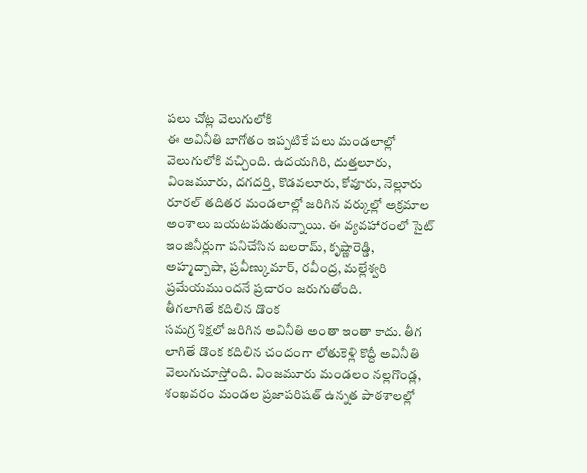పలు చోట్ల వెలుగులోకి
ఈ అవినీతి బాగోతం ఇప్పటికే పలు మండలాల్లో వెలుగులోకి వచ్చింది. ఉదయగిరి, దుత్తలూరు, వింజమూరు, దగదర్తి, కొడవలూరు, కోవూరు, నెల్లూరు రూరల్ తదితర మండలాల్లో జరిగిన వర్కుల్లో అక్రమాల అంశాలు బయటపడుతున్నాయి. ఈ వ్యవహారంలో సైట్ ఇంజినీర్లుగా పనిచేసిన బలరామ్, కృష్ణారెడ్డి, అహ్మద్బాషా, ప్రవీణ్కుమార్, రవీంద్ర, మల్లేశ్వరి ప్రమేయముందనే ప్రచారం జరుగుతోంది.
తీగలాగితే కదిలిన డొంక
సమగ్ర శిక్షలో జరిగిన అవినీతి అంతా ఇంతా కాదు. తీగ లాగితే డొంక కదిలిన చందంగా లోతుకెళ్లి కొద్దీ అవినీతి వెలుగుచూస్తోంది. వింజమూరు మండలం నల్లగొండ్ల, శంఖవరం మండల ప్రజాపరిషత్ ఉన్నత పాఠశాలల్లో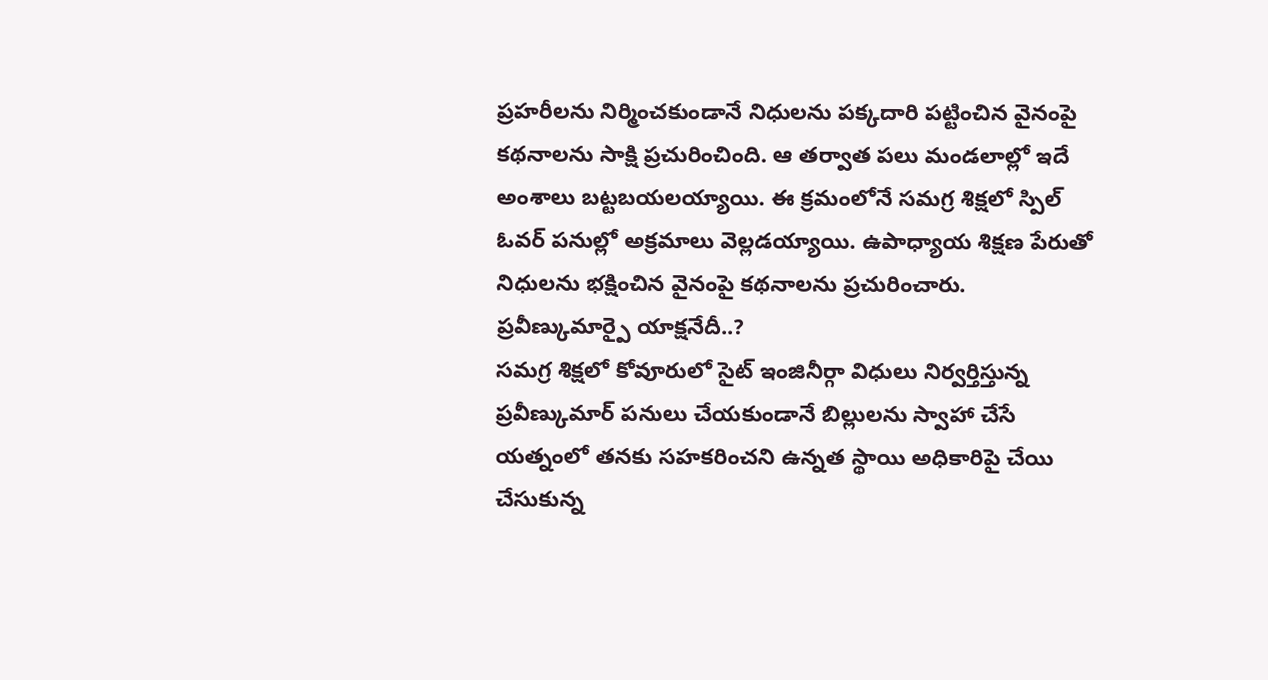ప్రహరీలను నిర్మించకుండానే నిధులను పక్కదారి పట్టించిన వైనంపై కథనాలను సాక్షి ప్రచురించింది. ఆ తర్వాత పలు మండలాల్లో ఇదే అంశాలు బట్టబయలయ్యాయి. ఈ క్రమంలోనే సమగ్ర శిక్షలో స్పిల్ ఓవర్ పనుల్లో అక్రమాలు వెల్లడయ్యాయి. ఉపాధ్యాయ శిక్షణ పేరుతో నిధులను భక్షించిన వైనంపై కథనాలను ప్రచురించారు.
ప్రవీణ్కుమార్పై యాక్షనేదీ..?
సమగ్ర శిక్షలో కోవూరులో సైట్ ఇంజినీర్గా విధులు నిర్వర్తిస్తున్న ప్రవీణ్కుమార్ పనులు చేయకుండానే బిల్లులను స్వాహా చేసే యత్నంలో తనకు సహకరించని ఉన్నత స్థాయి అధికారిపై చేయి చేసుకున్న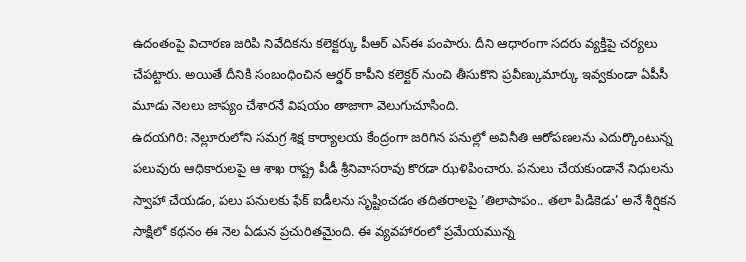ఉదంతంపై విచారణ జరిపి నివేదికను కలెక్టర్కు పీఆర్ ఎస్ఈ పంపారు. దీని ఆధారంగా సదరు వ్యక్తిపై చర్యలు చేపట్టారు. అయితే దీనికి సంబంధించిన ఆర్డర్ కాపీని కలెక్టర్ నుంచి తీసుకొని ప్రవీణ్కుమార్కు ఇవ్వకుండా ఏపీసీ మూడు నెలలు జాప్యం చేశారనే విషయం తాజాగా వెలుగుచూసింది.
ఉదయగిరి: నెల్లూరులోని సమగ్ర శిక్ష కార్యాలయ కేంద్రంగా జరిగిన పనుల్లో అవినీతి ఆరోపణలను ఎదుర్కొంటున్న పలువురు ఆధికారులపై ఆ శాఖ రాష్ట్ర పీడీ శ్రీనివాసరావు కొరడా ఝళిపించారు. పనులు చేయకుండానే నిధులను స్వాహా చేయడం, పలు పనులకు ఫేక్ ఐడీలను సృష్టించడం తదితరాలపై ’తిలాపాపం.. తలా పిడికెడు’ అనే శీర్షికన సాక్షిలో కథనం ఈ నెల ఏడున ప్రచురితమైంది. ఈ వ్యవహారంలో ప్రమేయమున్న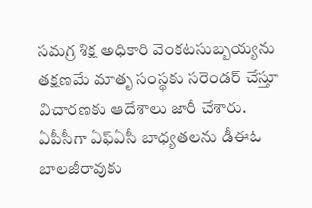సమగ్ర శిక్ష అధికారి వెంకటసుబ్బయ్యను తక్షణమే మాతృ సంస్థకు సరెండర్ చేస్తూ విచారణకు ఆదేశాలు జారీ చేశారు. ఏపీసీగా ఏఫ్ఏసీ బాధ్యతలను డీఈఓ బాలజీరావుకు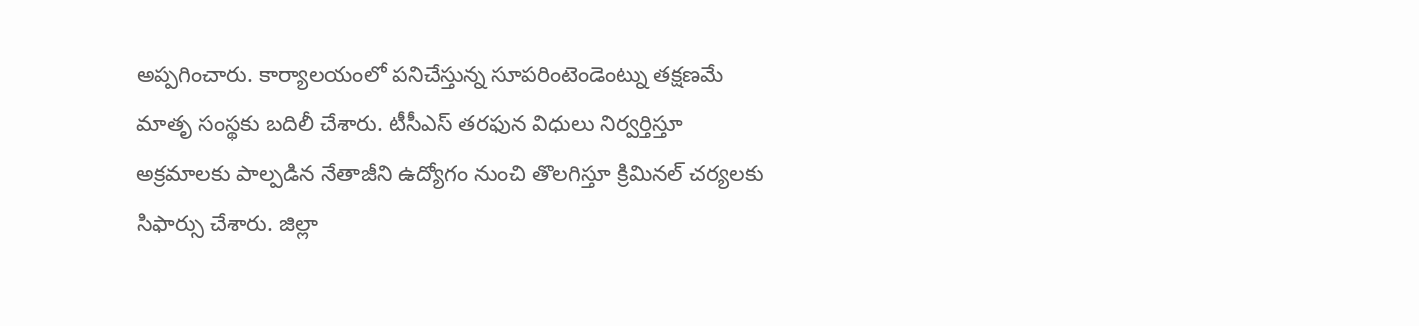అప్పగించారు. కార్యాలయంలో పనిచేస్తున్న సూపరింటెండెంట్ను తక్షణమే మాతృ సంస్థకు బదిలీ చేశారు. టీసీఎస్ తరఫున విధులు నిర్వర్తిస్తూ అక్రమాలకు పాల్పడిన నేతాజీని ఉద్యోగం నుంచి తొలగిస్తూ క్రిమినల్ చర్యలకు సిఫార్సు చేశారు. జిల్లా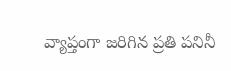వ్యాప్తంగా జరిగిన ప్రతి పనినీ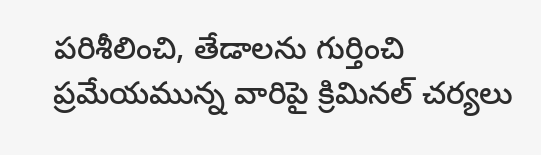పరిశీలించి, తేడాలను గుర్తించి ప్రమేయమున్న వారిపై క్రిమినల్ చర్యలు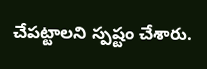చేపట్టాలని స్పష్టం చేశారు.